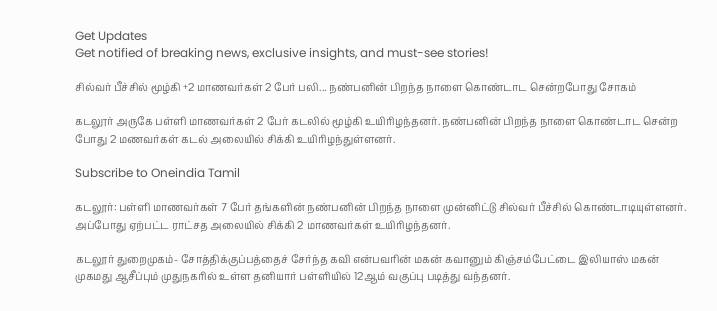Get Updates
Get notified of breaking news, exclusive insights, and must-see stories!

சில்வர் பீச்சில் மூழ்கி +2 மாணவர்கள் 2 பேர் பலி... நண்பனின் பிறந்த நாளை கொண்டாட சென்றபோது சோகம்

கடலூர் அருகே பள்ளி மாணவர்கள் 2 பேர் கடலில் மூழ்கி உயிரிழந்தனர். நண்பனின் பிறந்த நாளை கொண்டாட சென்ற போது 2 மணவர்கள் கடல் அலையில் சிக்கி உயிரிழந்துள்ளனர்.

Subscribe to Oneindia Tamil

கடலூர்: பள்ளி மாணவர்கள் 7 பேர் தங்களின் நண்பனின் பிறந்த நாளை முன்னிட்டு சில்வர் பீச்சில் கொண்டாடியுள்ளனர். அப்போது ஏற்பட்ட ராட்சத அலையில் சிக்கி 2 மாணவர்கள் உயிரிழந்தனர்.

கடலூர் துறைமுகம்- சோத்திக்குப்பத்தைச் சேர்ந்த கவி என்பவரின் மகன் கவானும் கிஞ்சம்பேட்டை இலியாஸ் மகன் முகமது ஆசீப்பும் முதுநகரில் உள்ள தனியார் பள்ளியில் 12ஆம் வகுப்பு படித்து வந்தனர்.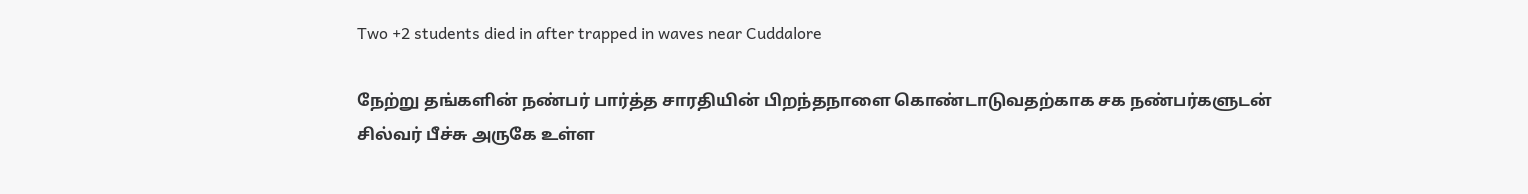Two +2 students died in after trapped in waves near Cuddalore

நேற்று தங்களின் நண்பர் பார்த்த சாரதியின் பிறந்தநாளை கொண்டாடுவதற்காக சக நண்பர்களுடன் சில்வர் பீச்சு அருகே உள்ள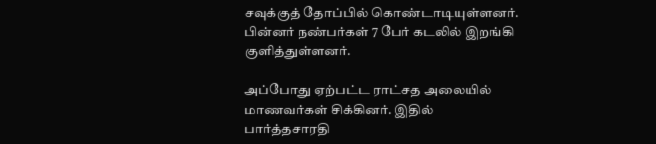சவுக்குத் தோப்பில் கொண்டாடியுள்ளனர். பின்னர் நண்பர்கள் 7 பேர் கடலில் இறங்கி குளித்துள்ளனர்.

அப்போது ஏற்பட்ட ராட்சத அலையில் மாணவர்கள் சிக்கினர். இதில் பார்த்தசாரதி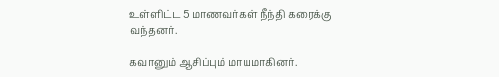உள்ளிட்ட 5 மாணவர்கள் நீந்தி கரைக்கு வந்தனர்.

கவானும் ஆசிப்பும் மாயமாகினர்.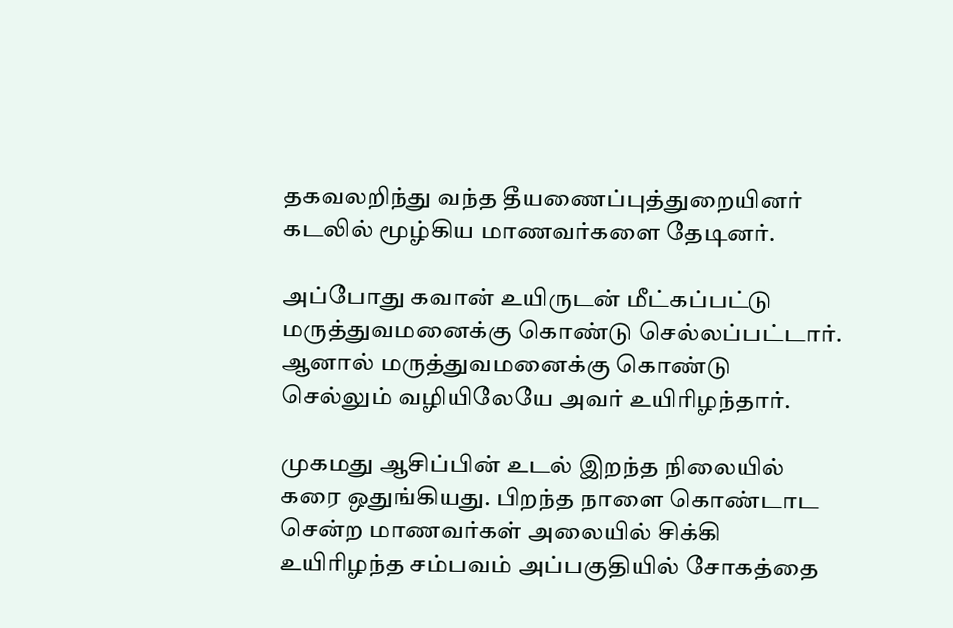தகவலறிந்து வந்த தீயணைப்புத்துறையினர் கடலில் மூழ்கிய மாணவர்களை தேடினர்.

அப்போது கவான் உயிருடன் மீட்கப்பட்டு மருத்துவமனைக்கு கொண்டு செல்லப்பட்டார். ஆனால் மருத்துவமனைக்கு கொண்டு செல்லும் வழியிலேயே அவர் உயிரிழந்தார்.

முகமது ஆசிப்பின் உடல் இறந்த நிலையில் கரை ஒதுங்கியது. பிறந்த நாளை கொண்டாட சென்ற மாணவர்கள் அலையில் சிக்கி உயிரிழந்த சம்பவம் அப்பகுதியில் சோகத்தை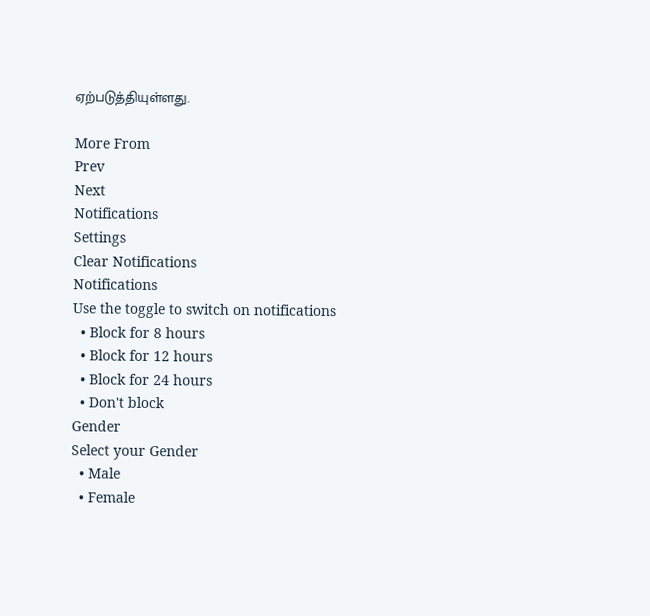ஏற்படுத்தியுள்ளது.

More From
Prev
Next
Notifications
Settings
Clear Notifications
Notifications
Use the toggle to switch on notifications
  • Block for 8 hours
  • Block for 12 hours
  • Block for 24 hours
  • Don't block
Gender
Select your Gender
  • Male
  • Female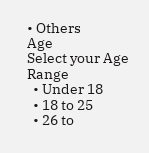• Others
Age
Select your Age Range
  • Under 18
  • 18 to 25
  • 26 to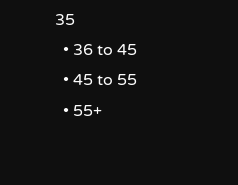35
  • 36 to 45
  • 45 to 55
  • 55+